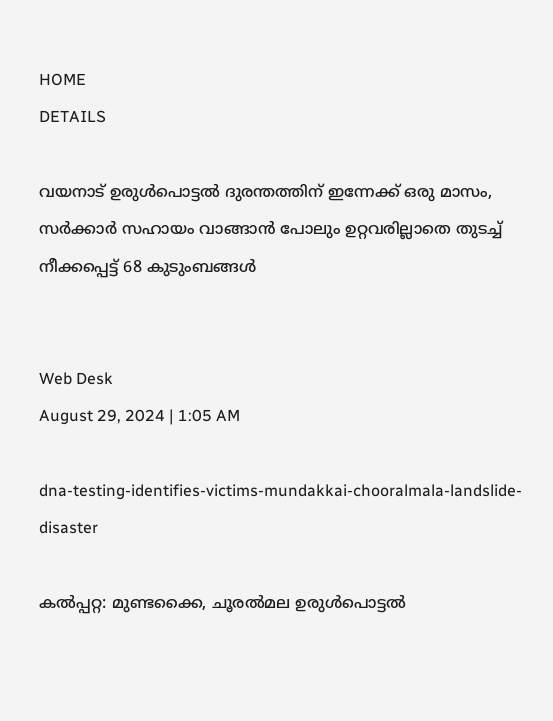HOME
DETAILS

വയനാട് ഉരുള്‍പൊട്ടല്‍ ദുരന്തത്തിന് ഇന്നേക്ക് ഒരു മാസം, സർക്കാർ സഹായം വാങ്ങാൻ പോലും ഉറ്റവരില്ലാതെ തുടച്ച് നീക്കപ്പെട്ട് 68 കുടുംബങ്ങൾ


Web Desk
August 29, 2024 | 1:05 AM

dna-testing-identifies-victims-mundakkai-chooralmala-landslide-disaster

കല്‍പ്പറ്റ: മുണ്ടക്കൈ, ചൂരല്‍മല ഉരുള്‍പൊട്ടല്‍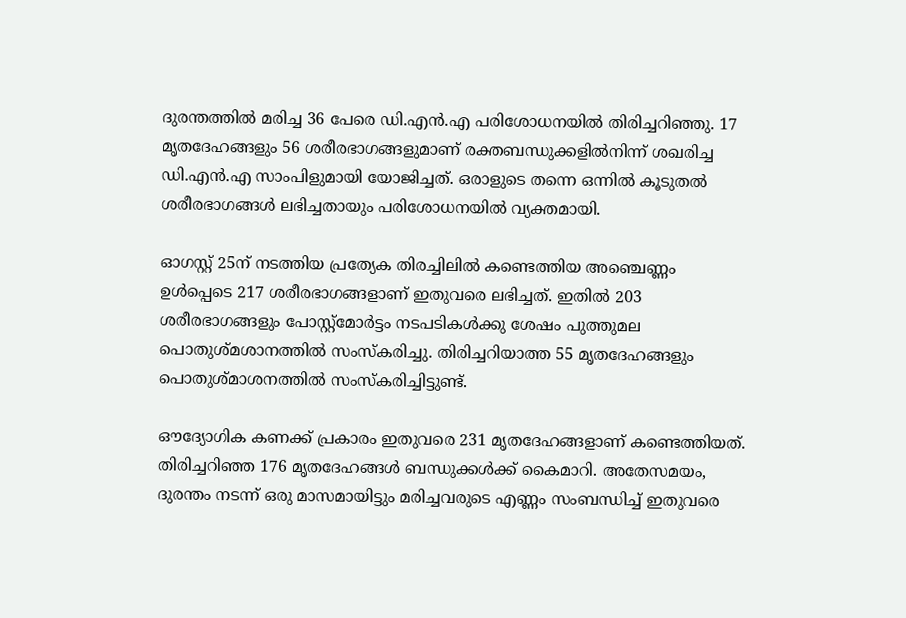ദുരന്തത്തില്‍ മരിച്ച 36 പേരെ ഡി.എന്‍.എ പരിശോധനയില്‍ തിരിച്ചറിഞ്ഞു. 17 മൃതദേഹങ്ങളും 56 ശരീരഭാഗങ്ങളുമാണ് രക്തബന്ധുക്കളില്‍നിന്ന് ശഖരിച്ച ഡി.എന്‍.എ സാംപിളുമായി യോജിച്ചത്. ഒരാളുടെ തന്നെ ഒന്നില്‍ കൂടുതല്‍ ശരീരഭാഗങ്ങള്‍ ലഭിച്ചതായും പരിശോധനയില്‍ വ്യക്തമായി.

ഓഗസ്റ്റ് 25ന് നടത്തിയ പ്രത്യേക തിരച്ചിലില്‍ കണ്ടെത്തിയ അഞ്ചെണ്ണം ഉള്‍പ്പെടെ 217 ശരീരഭാഗങ്ങളാണ് ഇതുവരെ ലഭിച്ചത്. ഇതില്‍ 203 ശരീരഭാഗങ്ങളും പോസ്റ്റ്മോര്‍ട്ടം നടപടികള്‍ക്കു ശേഷം പുത്തുമല പൊതുശ്മശാനത്തില്‍ സംസ്‌കരിച്ചു. തിരിച്ചറിയാത്ത 55 മൃതദേഹങ്ങളും പൊതുശ്മാശനത്തില്‍ സംസ്‌കരിച്ചിട്ടുണ്ട്.

ഔദ്യോഗിക കണക്ക് പ്രകാരം ഇതുവരെ 231 മൃതദേഹങ്ങളാണ് കണ്ടെത്തിയത്. തിരിച്ചറിഞ്ഞ 176 മൃതദേഹങ്ങള്‍ ബന്ധുക്കള്‍ക്ക് കൈമാറി. അതേസമയം, ദുരന്തം നടന്ന് ഒരു മാസമായിട്ടും മരിച്ചവരുടെ എണ്ണം സംബന്ധിച്ച് ഇതുവരെ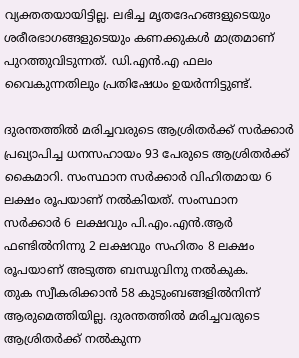വ്യക്തതയായിട്ടില്ല. ലഭിച്ച മൃതദേഹങ്ങളുടെയും ശരീരഭാഗങ്ങളുടെയും കണക്കുകള്‍ മാത്രമാണ് പുറത്തുവിടുന്നത്. ഡി.എന്‍.എ ഫലം വൈകുന്നതിലും പ്രതിഷേധം ഉയര്‍ന്നിട്ടുണ്ട്.

ദുരന്തത്തില്‍ മരിച്ചവരുടെ ആശ്രിതര്‍ക്ക് സര്‍ക്കാര്‍ പ്രഖ്യാപിച്ച ധനസഹായം 93 പേരുടെ ആശ്രിതര്‍ക്ക് കൈമാറി. സംസ്ഥാന സര്‍ക്കാര്‍ വിഹിതമായ 6 ലക്ഷം രൂപയാണ് നല്‍കിയത്. സംസ്ഥാന സര്‍ക്കാര്‍ 6 ലക്ഷവും പി.എം.എന്‍.ആര്‍ ഫണ്ടില്‍നിന്നു 2 ലക്ഷവും സഹിതം 8 ലക്ഷം രൂപയാണ് അടുത്ത ബന്ധുവിനു നല്‍കുക.
തുക സ്വീകരിക്കാന്‍ 58 കുടുംബങ്ങളില്‍നിന്ന് ആരുമെത്തിയില്ല. ദുരന്തത്തില്‍ മരിച്ചവരുടെ ആശ്രിതര്‍ക്ക് നല്‍കുന്ന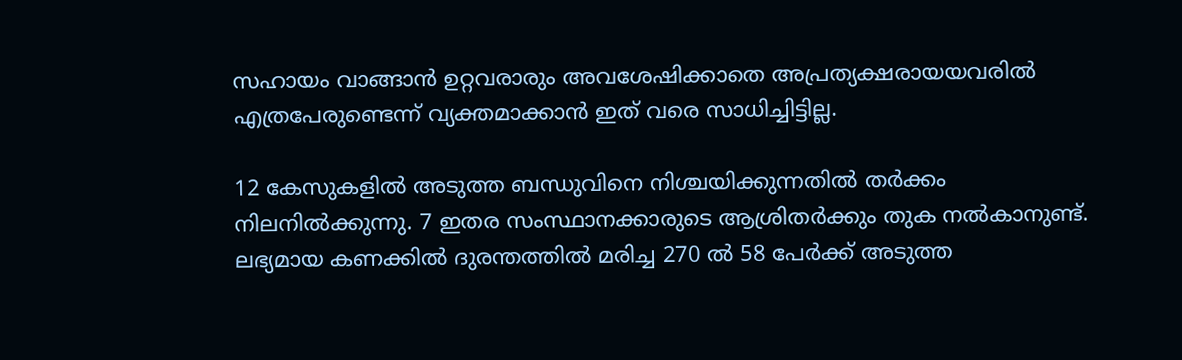സഹായം വാങ്ങാന്‍ ഉറ്റവരാരും അവശേഷിക്കാതെ അപ്രത്യക്ഷരായയവരില്‍ എത്രപേരുണ്ടെന്ന് വ്യക്തമാക്കാന്‍ ഇത് വരെ സാധിച്ചിട്ടില്ല.

12 കേസുകളില്‍ അടുത്ത ബന്ധുവിനെ നിശ്ചയിക്കുന്നതില്‍ തര്‍ക്കം നിലനില്‍ക്കുന്നു. 7 ഇതര സംസ്ഥാനക്കാരുടെ ആശ്രിതര്‍ക്കും തുക നല്‍കാനുണ്ട്. ലഭ്യമായ കണക്കില്‍ ദുരന്തത്തില്‍ മരിച്ച 270 ല്‍ 58 പേര്‍ക്ക് അടുത്ത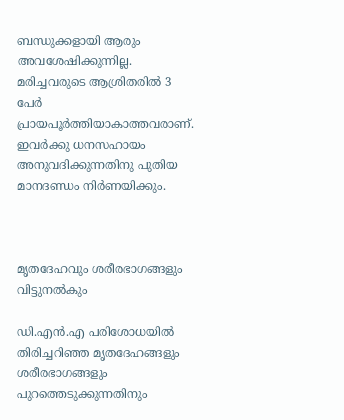ബന്ധുക്കളായി ആരും അവശേഷിക്കുന്നില്ല. മരിച്ചവരുടെ ആശ്രിതരില്‍ 3 പേര്‍ പ്രായപൂര്‍ത്തിയാകാത്തവരാണ്. ഇവര്‍ക്കു ധനസഹായം അനുവദിക്കുന്നതിനു പുതിയ മാനദണ്ഡം നിര്‍ണയിക്കും.



മൃതദേഹവും ശരീരഭാഗങ്ങളും വിട്ടുനല്‍കും

ഡി.എന്‍.എ പരിശോധയില്‍ തിരിച്ചറിഞ്ഞ മൃതദേഹങ്ങളും ശരീരഭാഗങ്ങളും പുറത്തെടുക്കുന്നതിനും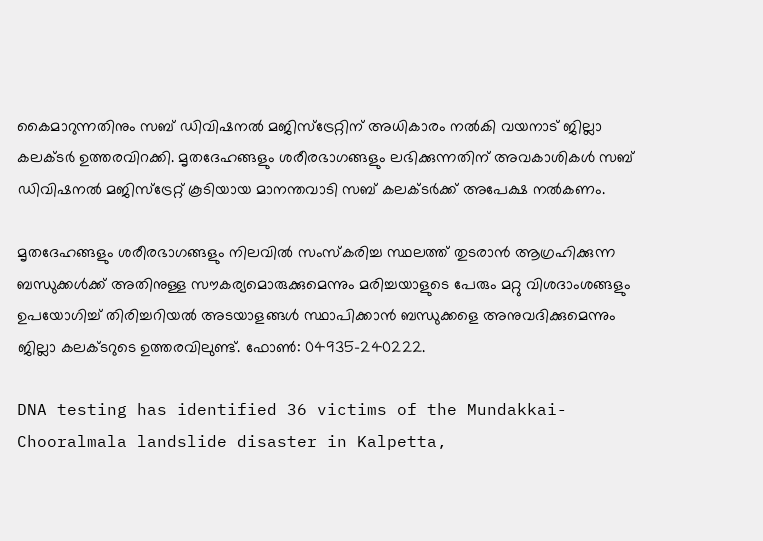കൈമാറുന്നതിനും സബ് ഡിവിഷനല്‍ മജിസ്ട്രേറ്റിന് അധികാരം നല്‍കി വയനാട് ജില്ലാ കലക്ടര്‍ ഉത്തരവിറക്കി. മൃതദേഹങ്ങളും ശരീരഭാഗങ്ങളും ലഭിക്കുന്നതിന് അവകാശികള്‍ സബ് ഡിവിഷനല്‍ മജിസ്ട്രേറ്റ് കൂടിയായ മാനന്തവാടി സബ് കലക്ടര്‍ക്ക് അപേക്ഷ നല്‍കണം.

മൃതദേഹങ്ങളും ശരീരഭാഗങ്ങളും നിലവില്‍ സംസ്‌കരിച്ച സ്ഥലത്ത് തുടരാന്‍ ആഗ്രഹിക്കുന്ന ബന്ധുക്കള്‍ക്ക് അതിനുള്ള സൗകര്യമൊരുക്കുമെന്നും മരിച്ചയാളുടെ പേരും മറ്റു വിശദാംശങ്ങളും ഉപയോഗിച്ച് തിരിച്ചറിയല്‍ അടയാളങ്ങള്‍ സ്ഥാപിക്കാന്‍ ബന്ധുക്കളെ അനുവദിക്കുമെന്നും ജില്ലാ കലക്ടറുടെ ഉത്തരവിലുണ്ട്. ഫോണ്‍: 04935-240222.

DNA testing has identified 36 victims of the Mundakkai-Chooralmala landslide disaster in Kalpetta,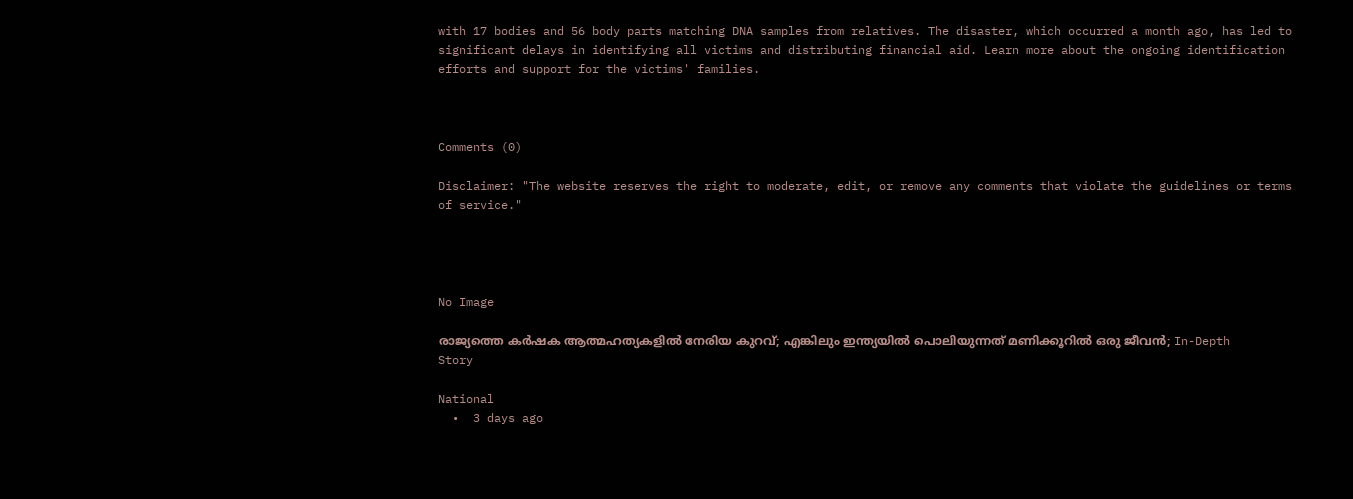with 17 bodies and 56 body parts matching DNA samples from relatives. The disaster, which occurred a month ago, has led to significant delays in identifying all victims and distributing financial aid. Learn more about the ongoing identification efforts and support for the victims' families.



Comments (0)

Disclaimer: "The website reserves the right to moderate, edit, or remove any comments that violate the guidelines or terms of service."




No Image

രാജ്യത്തെ കർഷക ആത്മഹത്യകളിൽ നേരിയ കുറവ്; എങ്കിലും ഇന്ത്യയിൽ പൊലിയുന്നത് മണിക്കൂറിൽ ഒരു ജീവൻ; In-Depth Story

National
  •  3 days ago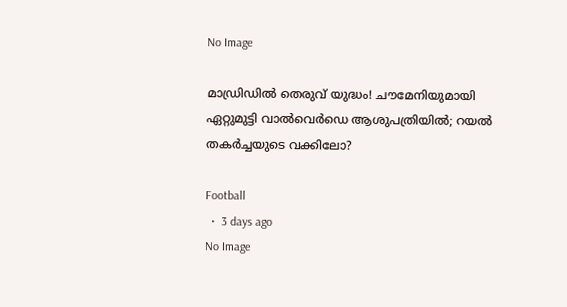No Image

മാഡ്രിഡിൽ തെരുവ് യുദ്ധം! ചൗമേനിയുമായി ഏറ്റുമുട്ടി വാൽവെർഡെ ആശുപത്രിയിൽ; റയൽ തകർച്ചയുടെ വക്കിലോ?

Football
  •  3 days ago
No Image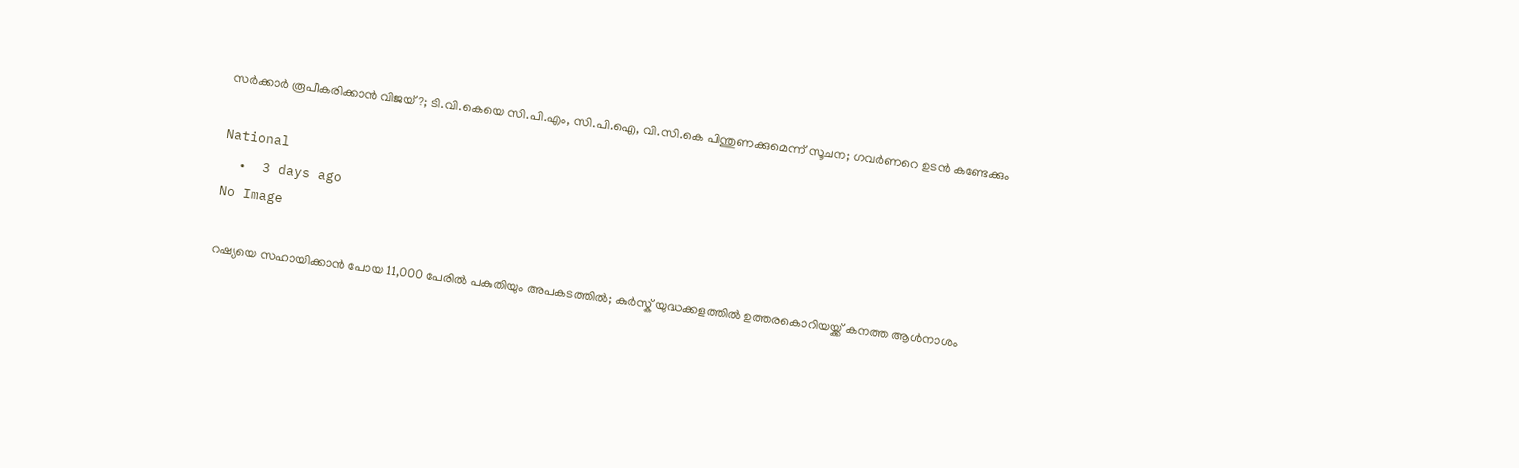സര്‍ക്കാര്‍ രൂപീകരിക്കാന്‍ വിജയ്?; ടി.വി.കെയെ സി.പി.എം, സി.പി.ഐ, വി.സി.കെ പിന്തുണക്കുമെന്ന് സൂചന; ഗവര്‍ണറെ ഉടന്‍ കണ്ടേക്കും

National
  •  3 days ago
No Image

റഷ്യയെ സഹായിക്കാൻ പോയ 11,000 പേരിൽ പകുതിയും അപകടത്തിൽ; കുർസ്ക് യുദ്ധക്കളത്തിൽ ഉത്തരകൊറിയയ്ക്ക് കനത്ത ആൾനാശം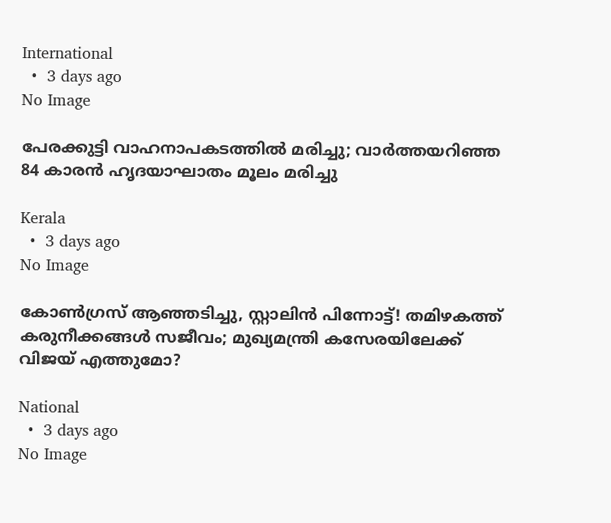International
  •  3 days ago
No Image

പേരക്കുട്ടി വാഹനാപകടത്തില്‍ മരിച്ചു; വാര്‍ത്തയറിഞ്ഞ 84 കാരന്‍ ഹൃദയാഘാതം മൂലം മരിച്ചു

Kerala
  •  3 days ago
No Image

കോൺഗ്രസ് ആഞ്ഞടിച്ചു, സ്റ്റാലിൻ പിന്നോട്ട്! തമിഴകത്ത് കരുനീക്കങ്ങൾ സജീവം; മുഖ്യമന്ത്രി കസേരയിലേക്ക് വിജയ് എത്തുമോ?

National
  •  3 days ago
No Image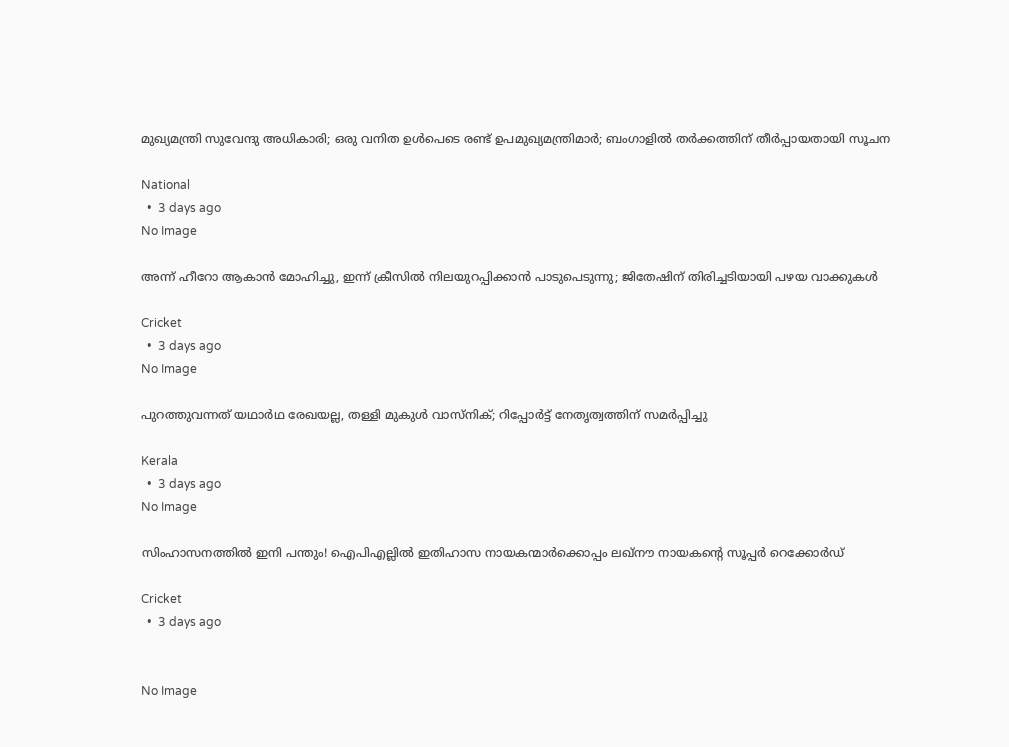മുഖ്യമന്ത്രി സുവേന്ദു അധികാരി; ഒരു വനിത ഉള്‍പെടെ രണ്ട് ഉപമുഖ്യമന്ത്രിമാര്‍; ബംഗാളില്‍ തര്‍ക്കത്തിന് തീര്‍പ്പായതായി സൂചന

National
  •  3 days ago
No Image

അന്ന് ഹീറോ ആകാൻ മോഹിച്ചു, ഇന്ന് ക്രീസിൽ നിലയുറപ്പിക്കാൻ പാടുപെടുന്നു; ജിതേഷിന് തിരിച്ചടിയായി പഴയ വാക്കുകൾ

Cricket
  •  3 days ago
No Image

പുറത്തുവന്നത് യഥാര്‍ഥ രേഖയല്ല, തള്ളി മുകുള്‍ വാസ്‌നിക്; റിപ്പോര്‍ട്ട് നേതൃത്വത്തിന് സമര്‍പ്പിച്ചു

Kerala
  •  3 days ago
No Image

സിംഹാസനത്തിൽ ഇനി പന്തും! ഐപിഎല്ലിൽ ഇതിഹാസ നായകന്മാർക്കൊപ്പം ലഖ്‌നൗ നായകന്റെ സൂപ്പർ റെക്കോർഡ്

Cricket
  •  3 days ago


No Image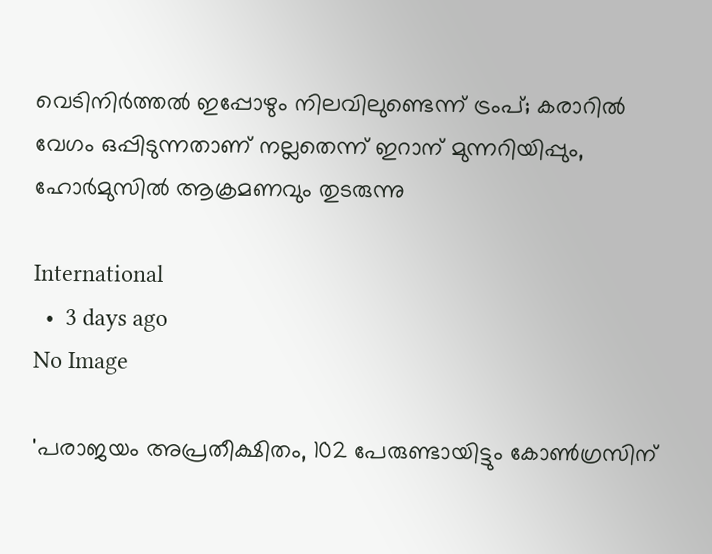വെടിനിര്‍ത്തല്‍ ഇപ്പോഴും നിലവിലുണ്ടെന്ന് ട്രംപ്; കരാറില്‍ വേഗം ഒപ്പിടുന്നതാണ് നല്ലതെന്ന് ഇറാന് മുന്നറിയിപ്പും, ഹോര്‍മുസില്‍ ആക്രമണവും തുടരുന്നു

International
  •  3 days ago
No Image

'പരാജയം അപ്രതീക്ഷിതം, 102 പേരുണ്ടായിട്ടും കോണ്‍ഗ്രസിന്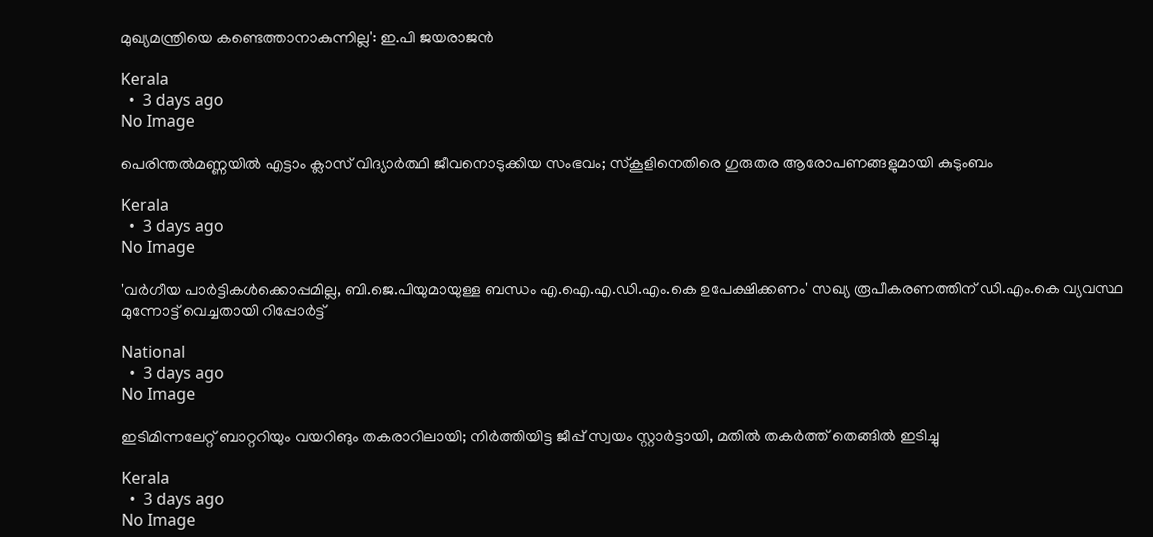മുഖ്യമന്ത്രിയെ കണ്ടെത്താനാകുന്നില്ല': ഇ.പി ജയരാജന്‍

Kerala
  •  3 days ago
No Image

പെരിന്തല്‍മണ്ണയില്‍ എട്ടാം ക്ലാസ് വിദ്യാര്‍ത്ഥി ജീവനൊടുക്കിയ സംഭവം; സ്‌കൂളിനെതിരെ ഗുരുതര ആരോപണങ്ങളുമായി കുടുംബം

Kerala
  •  3 days ago
No Image

'വര്‍ഗീയ പാര്‍ട്ടികള്‍ക്കൊപ്പമില്ല, ബി.ജെ.പിയുമായുള്ള ബന്ധം എ.ഐ.എ.ഡി.എം.കെ ഉപേക്ഷിക്കണം' സഖ്യ രൂപീകരണത്തിന് ഡി.എം.കെ വ്യവസ്ഥ മുന്നോട്ട് വെച്ചതായി റിപ്പോര്‍ട്ട്

National
  •  3 days ago
No Image

ഇടിമിന്നലേറ്റ് ബാറ്ററിയും വയറിങും തകരാറിലായി; നിര്‍ത്തിയിട്ട ജീപ്പ് സ്വയം സ്റ്റാര്‍ട്ടായി, മതില്‍ തകര്‍ത്ത് തെങ്ങില്‍ ഇടിച്ചു

Kerala
  •  3 days ago
No Image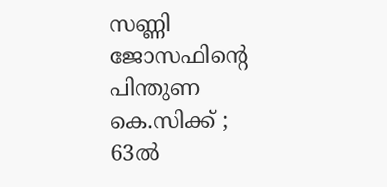സണ്ണി ജോസഫിന്റെ പിന്തുണ കെ.സിക്ക് ; 63ല്‍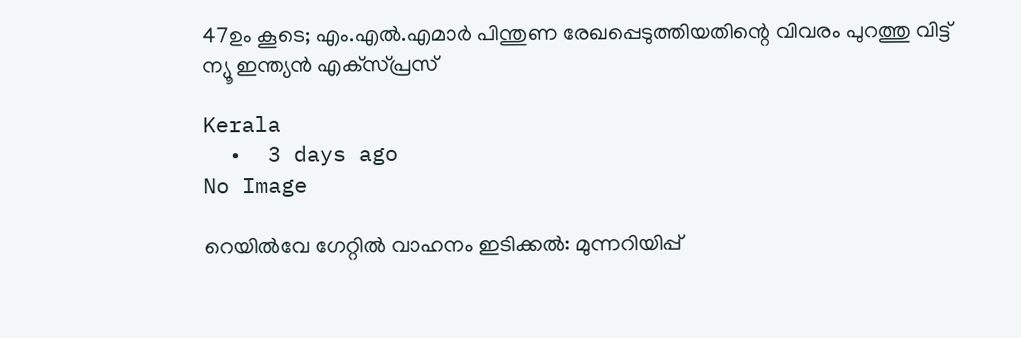47ഉം കൂടെ; എം.എല്‍.എമാര്‍ പിന്തുണ രേഖപ്പെടുത്തിയതിന്റെ വിവരം പുറത്തു വിട്ട് ന്യൂ ഇന്ത്യന്‍ എക്‌സ്പ്രസ്

Kerala
  •  3 days ago
No Image

റെയില്‍വേ ഗേറ്റില്‍ വാഹനം ഇടിക്കല്‍: മുന്നറിയിപ്പ്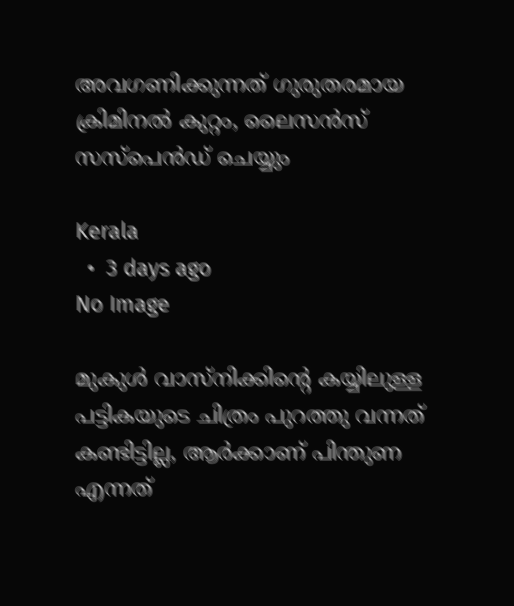അവഗണിക്കുന്നത് ഗുരുതരമായ ക്രിമിനല്‍ കുറ്റം, ലൈസന്‍സ് സസ്‌പെന്‍ഡ് ചെയ്യും

Kerala
  •  3 days ago
No Image

മുകുൾ വാസ്നിക്കിന്റെ കയ്യിലുള്ള പട്ടികയുടെ ചിത്രം പുറത്തു വന്നത് കണ്ടിട്ടില്ല, ആർക്കാണ് പിന്തുണ എന്നത്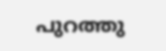പുറത്തു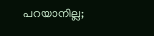പറയാനില്ല;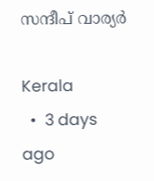സന്ദീപ് വാര്യർ

Kerala
  •  3 days ago